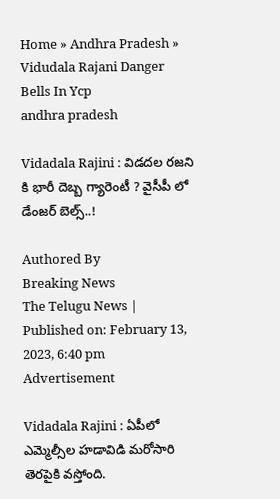Home » Andhra Pradesh » Vidudala Rajani Danger Bells In Ycp
andhra pradesh

Vidadala Rajini : విడదల రజని కి భారీ దెబ్బ గ్యారెంటీ ? వైసీపీ లో డేంజ‌ర్ బెల్స్‌..!

Authored By
Breaking News
The Telugu News | Published on: February 13, 2023, 6:40 pm
Advertisement

Vidadala Rajini : ఏపీలో ఎమ్మెల్సీల హడావిడి మరోసారి తెరపైకి వస్తోంది.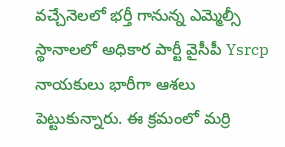వచ్చేనెలలో భర్తీ గానున్న ఎమ్మెల్సీ స్థానాలలో అధికార పార్టీ వైసీపీ Ysrcp  నాయకులు భారీగా ఆశలు పెట్టుకున్నారు. ఈ క్రమంలో మర్రి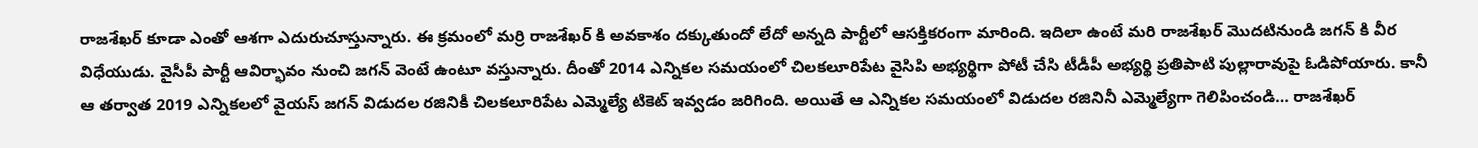రాజశేఖర్ కూడా ఎంతో ఆశగా ఎదురుచూస్తున్నారు. ఈ క్రమంలో మర్రి రాజశేఖర్ కి అవకాశం దక్కుతుందో లేదో అన్నది పార్టీలో ఆసక్తికరంగా మారింది. ఇదిలా ఉంటే మరి రాజశేఖర్ మొదటినుండి జగన్ కి వీర విధేయుడు. వైసీపీ పార్టీ ఆవిర్భావం నుంచి జగన్ వెంటే ఉంటూ వస్తున్నారు. దీంతో 2014 ఎన్నికల సమయంలో చిలకలూరిపేట వైసిపి అభ్యర్థిగా పోటీ చేసి టీడీపీ అభ్యర్థి ప్రతిపాటి పుల్లారావుపై ఓడిపోయారు. కానీ ఆ తర్వాత 2019 ఎన్నికలలో వైయస్ జగన్ విడుదల రజినికీ చిలకలూరిపేట ఎమ్మెల్యే టికెట్ ఇవ్వడం జరిగింది. అయితే ఆ ఎన్నికల సమయంలో విడుదల రజినినీ ఎమ్మెల్యేగా గెలిపించండి… రాజశేఖర్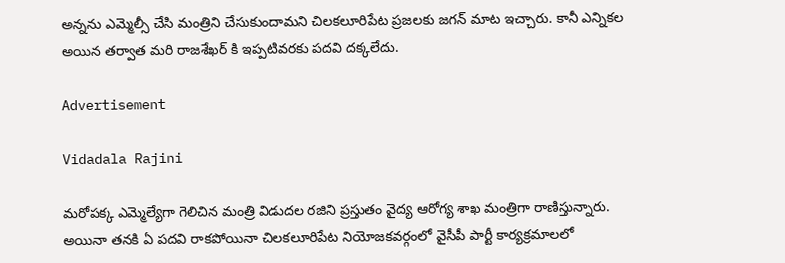అన్నను ఎమ్మెల్సీ చేసి మంత్రిని చేసుకుందామని చిలకలూరిపేట ప్రజలకు జగన్ మాట ఇచ్చారు. కానీ ఎన్నికల అయిన తర్వాత మరి రాజశేఖర్ కి ఇప్పటివరకు పదవి దక్కలేదు.

Advertisement

Vidadala Rajini

మరోపక్క ఎమ్మెల్యేగా గెలిచిన మంత్రి విడుదల రజిని ప్రస్తుతం వైద్య ఆరోగ్య శాఖ మంత్రిగా రాణిస్తున్నారు. అయినా తనకి ఏ పదవి రాకపోయినా చిలకలూరిపేట నియోజకవర్గంలో వైసీపీ పార్టీ కార్యక్రమాలలో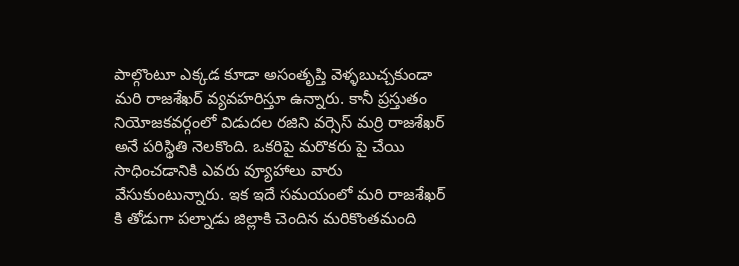పాల్గొంటూ ఎక్కడ కూడా అసంతృప్తి వెళ్ళబుచ్చకుండా మరి రాజశేఖర్ వ్యవహరిస్తూ ఉన్నారు. కానీ ప్రస్తుతం నియోజకవర్గంలో విడుదల రజిని వర్సెస్ మర్రి రాజశేఖర్ అనే పరిస్థితి నెలకొంది. ఒకరిపై మరొకరు పై చేయి సాధించడానికి ఎవరు వ్యూహాలు వారు వేసుకుంటున్నారు. ఇక ఇదే సమయంలో మరి రాజశేఖర్ కి తోడుగా పల్నాడు జిల్లాకి చెందిన మరికొంతమంది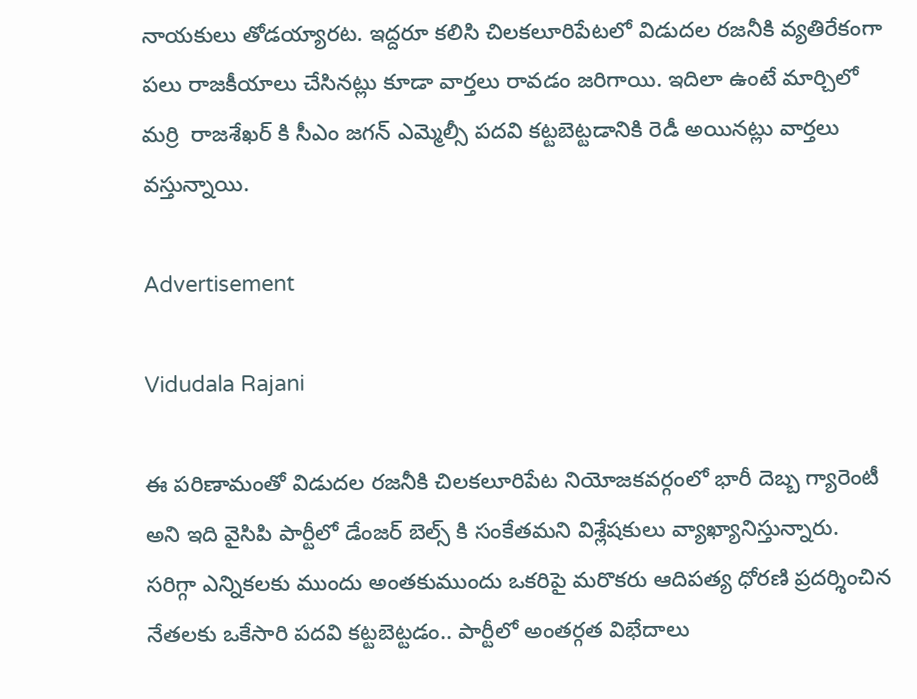నాయకులు తోడయ్యారట. ఇద్దరూ కలిసి చిలకలూరిపేటలో విడుదల రజనీకి వ్యతిరేకంగా పలు రాజకీయాలు చేసినట్లు కూడా వార్తలు రావడం జరిగాయి. ఇదిలా ఉంటే మార్చిలో మర్రి  రాజశేఖర్ కి సీఎం జగన్ ఎమ్మెల్సీ పదవి కట్టబెట్టడానికి రెడీ అయినట్లు వార్తలు వస్తున్నాయి.

Advertisement

Vidudala Rajani

ఈ పరిణామంతో విడుదల రజనీకి చిలకలూరిపేట నియోజకవర్గంలో భారీ దెబ్బ గ్యారెంటీ అని ఇది వైసిపి పార్టీలో డేంజర్ బెల్స్ కి సంకేతమని విశ్లేషకులు వ్యాఖ్యానిస్తున్నారు. సరిగ్గా ఎన్నికలకు ముందు అంతకుముందు ఒకరిపై మరొకరు ఆదిపత్య ధోరణి ప్రదర్శించిన నేతలకు ఒకేసారి పదవి కట్టబెట్టడం.. పార్టీలో అంతర్గత విభేదాలు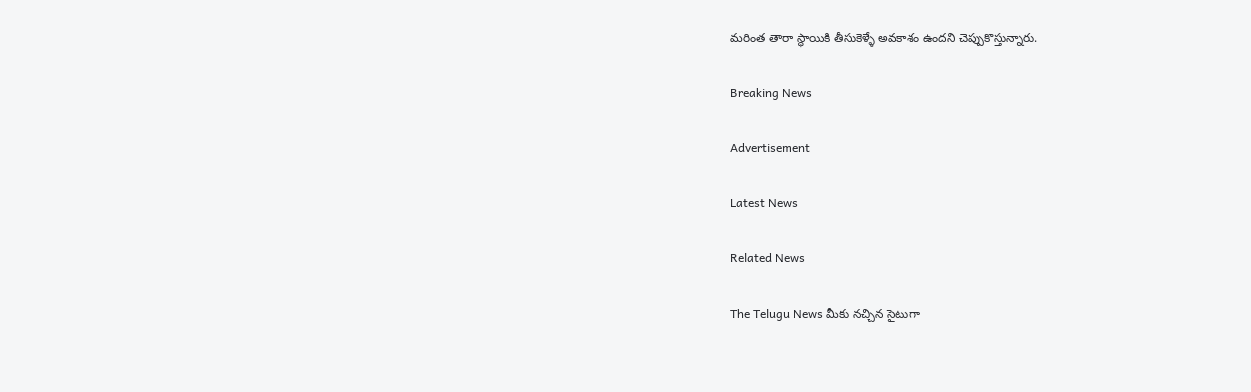మరింత తారా స్థాయికి తీసుకెళ్ళే అవకాశం ఉందని చెప్పుకొస్తున్నారు.

Breaking News

Advertisement

Latest News

Related News

The Telugu News మీకు నచ్చిన సైటుగా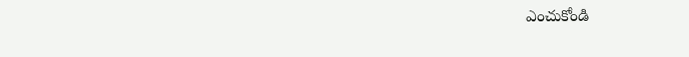ఎంచుకోండి